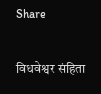Share

विधवेश्वर संहिता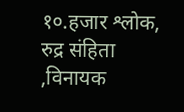१०.हजार श्लोक, रुद्र संहिता ,विनायक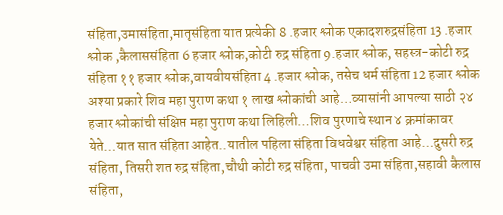संहिता,उमासंहिता,मातृसंहिता यात प्रत्येकी 8 .हजार श्लोक एकादशरुद्रसंहिता 13 .हजार श्लोक ,कैलाससंहिता 6 हजार श्लोक,कोटी रुद्र संहिता 9.हजार श्लोक, सहस्त्र-कोटी रुद्र संहिता ११ हजार श्लोक,वायवीयसंहिता 4 .हजार श्लोक, तसेच धर्म संहिता 12 हजार श्लोक अश्या प्रकारे शिव महा पुराण कथा १ लाख श्लोकांची आहे…व्यासांनी आपल्या साठी २४ हजार श्लोकांची संक्षिप्त महा पुराण कथा लिहिली…शिव पुरणाचे स्थान ४ क्रमांकावर येते…यात सात संहिता आहेत..यातील पहिला संहिता विधवेश्वर संहिता आहे…दुसरी रुद्र संहिता, तिसरी शत रुद्र संहिता,चौथी कोटी रुद्र संहिता, पाचवी उमा संहिता,सहावी कैलास संहिता,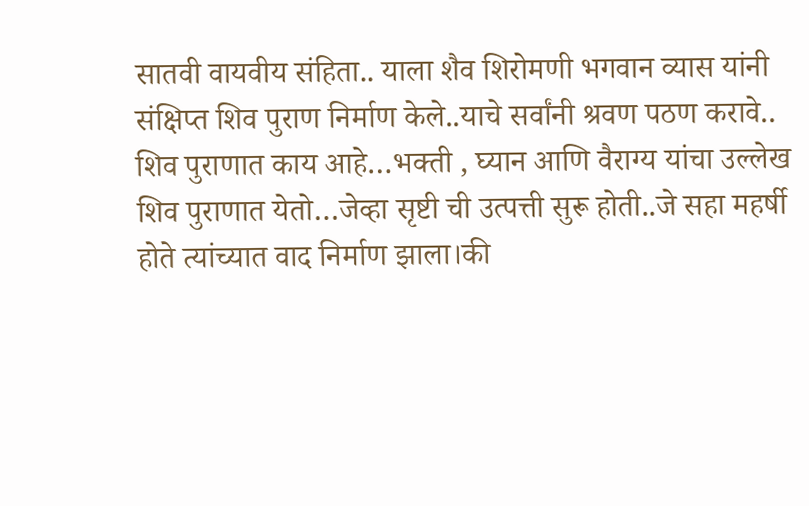सातवी वायवीय संहिता.. याला शैव शिरोमणी भगवान व्यास यांनी संक्षिप्त शिव पुराण निर्माण केले..याचे सर्वांनी श्रवण पठण करावे.. शिव पुराणात काय आहे…भक्ती , घ्यान आणि वैराग्य यांचा उल्लेख शिव पुराणात येतो…जेव्हा सृष्टी ची उत्पत्ती सुरू होती..जे सहा महर्षी होते त्यांच्यात वाद निर्माण झाला।की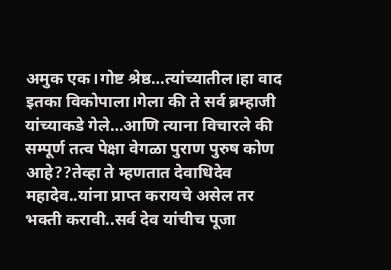अमुक एक।गोष्ट श्रेष्ठ…त्यांच्यातील।हा वाद इतका विकोपाला।गेला की ते सर्व ब्रम्हाजी यांच्याकडे गेले…आणि त्याना विचारले की सम्पूर्ण तत्व पेक्षा वेगळा पुराण पुरुष कोण आहे??तेव्हा ते म्हणतात देवाधिदेव महादेव..यांना प्राप्त करायचे असेल तर भक्ती करावी..सर्व देव यांचीच पूजा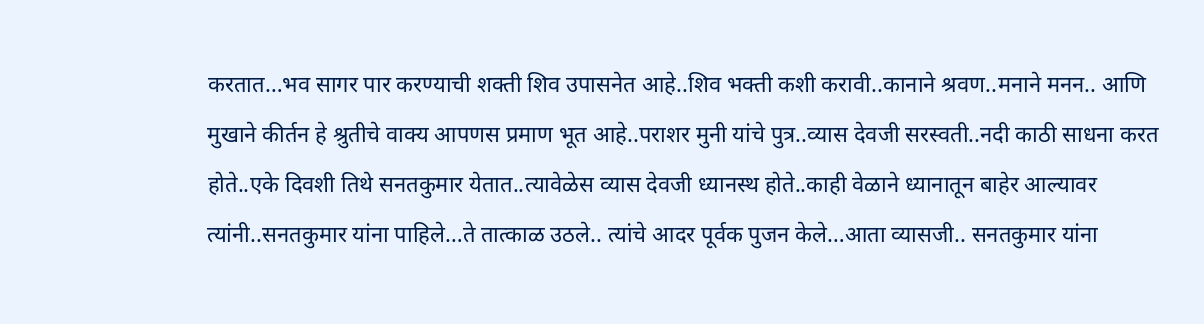करतात…भव सागर पार करण्याची शक्ती शिव उपासनेत आहे..शिव भक्ती कशी करावी..कानाने श्रवण..मनाने मनन.. आणि मुखाने कीर्तन हे श्रुतीचे वाक्य आपणस प्रमाण भूत आहे..पराशर मुनी यांचे पुत्र..व्यास देवजी सरस्वती..नदी काठी साधना करत होते..एके दिवशी तिथे सनतकुमार येतात..त्यावेळेस व्यास देवजी ध्यानस्थ होते..काही वेळाने ध्यानातून बाहेर आल्यावर त्यांनी..सनतकुमार यांना पाहिले…ते तात्काळ उठले.. त्यांचे आदर पूर्वक पुजन केले…आता व्यासजी.. सनतकुमार यांना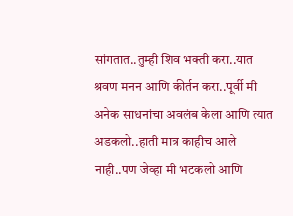सांगतात..तुम्ही शिव भक्ती करा..यात श्रवण मनन आणि कीर्तन करा..पूर्वी मी अनेक साधनांचा अवलंब केला आणि त्यात अडकलो..हाती मात्र काहीच आले नाही..पण जेव्हा मी भटकलो आणि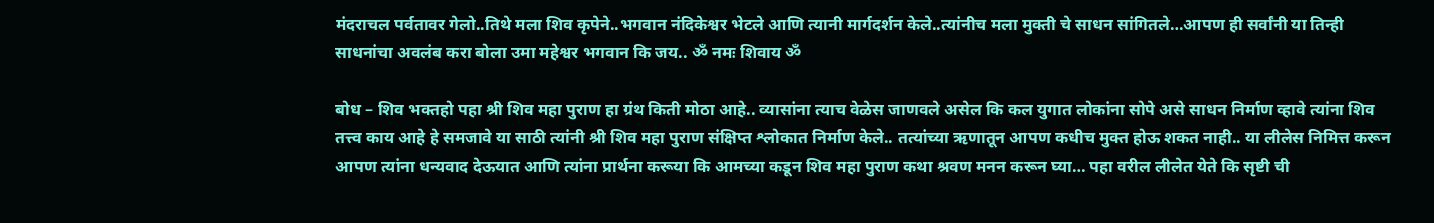मंदराचल पर्वतावर गेलो..तिथे मला शिव कृपेने..भगवान नंदिकेश्वर भेटले आणि त्यानी मार्गदर्शन केले..त्यांनीच मला मुक्ती चे साधन सांगितले…आपण ही सर्वांनी या तिन्ही साधनांचा अवलंब करा बोला उमा महेश्वर भगवान कि जय.. ॐ नमः शिवाय ॐ

बोध – शिव भक्तहो पहा श्री शिव महा पुराण हा ग्रंथ किती मोठा आहे.. व्यासांना त्याच वेळेस जाणवले असेल कि कल युगात लोकांना सोपे असे साधन निर्माण व्हावे त्यांना शिव तत्त्व काय आहे हे समजावे या साठी त्यांनी श्री शिव महा पुराण संक्षिप्त श्लोकात निर्माण केले.. तत्यांच्या ऋणातून आपण कधीच मुक्त होऊ शकत नाही.. या लीलेस निमित्त करून आपण त्यांना धन्यवाद देऊयात आणि त्यांना प्रार्थना करूया कि आमच्या कडून शिव महा पुराण कथा श्रवण मनन करून घ्या… पहा वरील लीलेत येते कि सृष्टी ची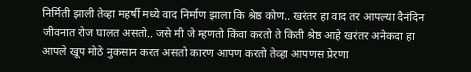निर्मिती झाली तेव्हा महर्षी मध्ये वाद निर्माण झाला कि श्रेष्ठ कोण.. खरंतर हा वाद तर आपल्या दैनंदिन जीवनात रोज घालत असतो.. जसे मी जे म्हणतो किंवा करतो ते किती श्रेष्ठ आहे खरंतर अनेकदा हा आपले खूप मोठे नुकसान करत असतो कारण आपण करतो तेव्हा आपणस प्रेरणा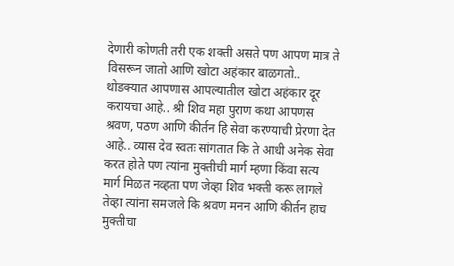देणारी कोणती तरी एक शक्ती असते पण आपण मात्र ते विसरून जातो आणि खोटा अहंकार बाळगतो.. थोडक्यात आपणास आपल्यातील खोटा अहंकार दूर करायचा आहे.. श्री शिव महा पुराण कथा आपणस श्रवण, पठण आणि कीर्तन हि सेवा करण्याची प्रेरणा देत आहे.. व्यास देव स्वतः सांगतात कि ते आधी अनेक सेवा करत होते पण त्यांना मुक्तीची मार्ग म्हणा किंवा सत्य मार्ग मिळत नव्हता पण जेव्हा शिव भक्ती करू लागले तेव्हा त्यांना समजले कि श्रवण मनन आणि कीर्तन हाच मुक्तीचा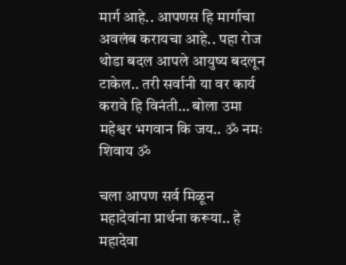मार्ग आहे.. आपणस हि मार्गाचा अवलंब करायचा आहे.. पहा रोज थोडा बदल आपले आयुष्य बदलून टाकेल.. तरी सर्वानी या वर कार्य करावे हि विनंती… बोला उमा महेश्वर भगवान कि जय.. ॐ नमः शिवाय ॐ

चला आपण सर्व मिळून महादेवांना प्रार्थना करूया.. हे महादेवा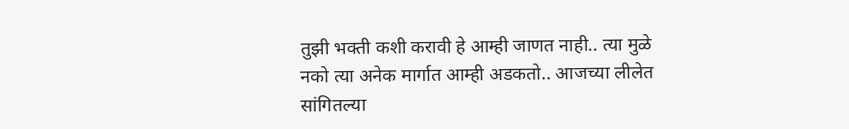तुझी भक्ती कशी करावी हे आम्ही जाणत नाही.. त्या मुळे नको त्या अनेक मार्गात आम्ही अडकतो.. आजच्या लीलेत सांगितल्या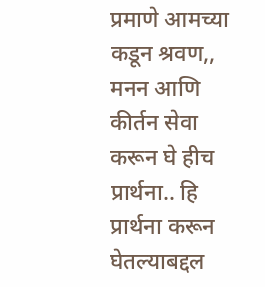प्रमाणे आमच्या कडून श्रवण,, मनन आणि कीर्तन सेवा करून घे हीच प्रार्थना.. हि प्रार्थना करून घेतल्याबद्दल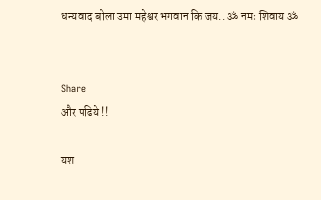धन्यवाद बोला उमा महेश्वर भगवान कि जय.. ॐ नमः शिवाय ॐ


Share
और पढिये !!

यश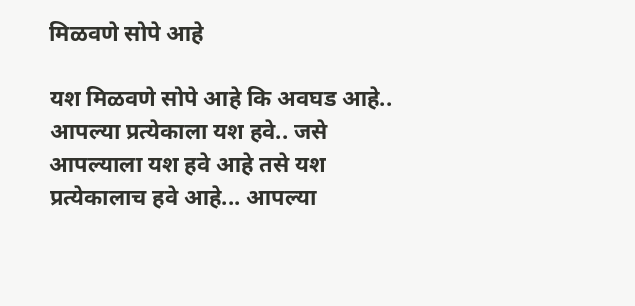मिळवणे सोपे आहे

यश मिळवणे सोपे आहे कि अवघड आहे.. आपल्या प्रत्येकाला यश हवे.. जसे आपल्याला यश हवे आहे तसे यश प्रत्येकालाच हवे आहे... आपल्या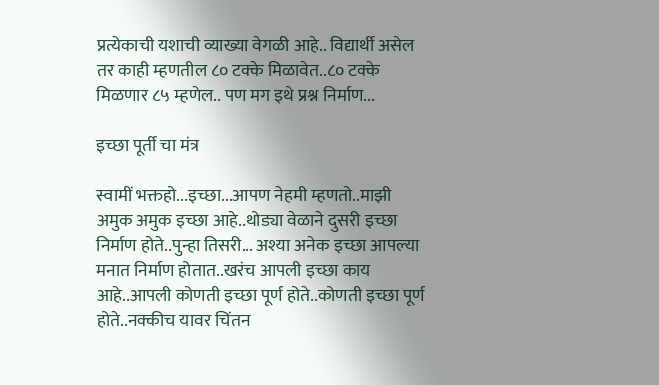प्रत्येकाची यशाची व्याख्या वेगळी आहे.. विद्यार्थी असेल तर काही म्हणतील ८० टक्के मिळावेत..८० टक्के मिळणार ८५ म्हणेल.. पण मग इथे प्रश्न निर्माण...

इच्छा पूर्ती चा मंत्र

स्वामीं भक्तहो...इच्छा...आपण नेहमी म्हणतो..माझी अमुक अमुक इच्छा आहे..थोड्या वेळाने दुसरी इच्छा निर्माण होते..पुन्हा तिसरी... अश्या अनेक इच्छा आपल्या मनात निर्माण होतात..खरंच आपली इच्छा काय आहे..आपली कोणती इच्छा पूर्ण होते..कोणती इच्छा पूर्ण होते..नक्कीच यावर चिंतन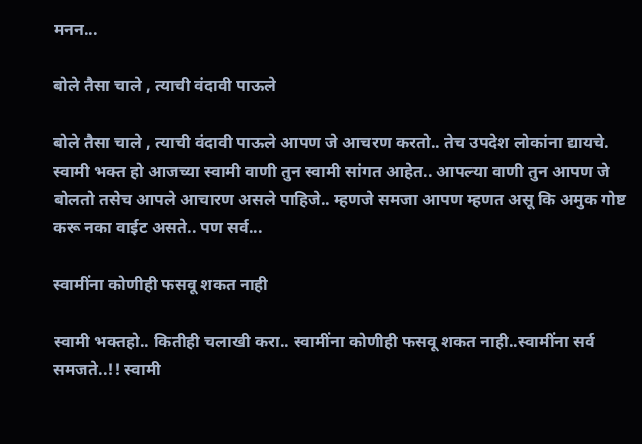मनन...

बोले तैसा चाले , त्याची वंदावी पाऊले

बोले तैसा चाले , त्याची वंदावी पाऊले आपण जे आचरण करतो.. तेच उपदेश लोकांना द्यायचे. स्वामी भक्त हो आजच्या स्वामी वाणी तुन स्वामी सांगत आहेत.. आपल्या वाणी तुन आपण जे बोलतो तसेच आपले आचारण असले पाहिजे.. म्हणजे समजा आपण म्हणत असू कि अमुक गोष्ट करू नका वाईट असते.. पण सर्व...

स्वामींना कोणीही फसवू शकत नाही

स्वामी भक्तहो.. कितीही चलाखी करा.. स्वामींना कोणीही फसवू शकत नाही..स्वामींना सर्व समजते..!! स्वामी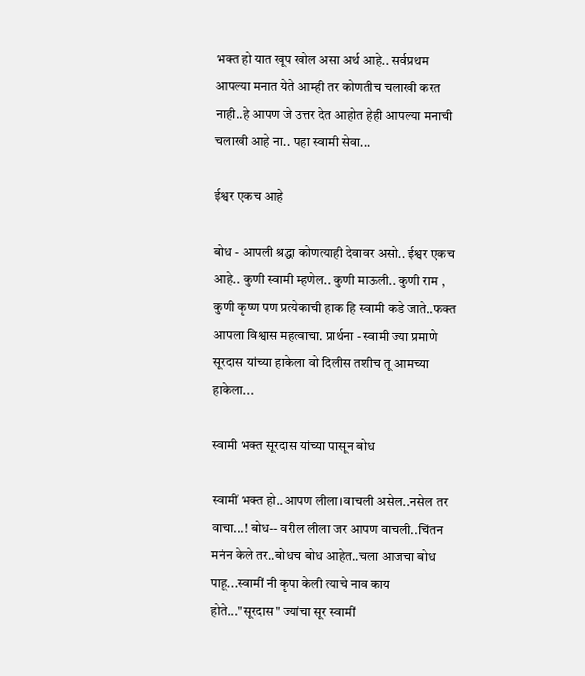भक्त हो यात खूप खोल असा अर्थ आहे.. सर्वप्रथम आपल्या मनात येते आम्ही तर कोणतीच चलाखी करत नाही..हे आपण जे उत्तर देत आहोत हेही आपल्या मनाची चलाखी आहे ना.. पहा स्वामी सेवा...

ईश्वर एकच आहे

बोध - आपली श्रद्धा कोणत्याही देवावर असो.. ईश्वर एकच आहे.. कुणी स्वामी म्हणेल.. कुणी माऊली.. कुणी राम , कुणी कृष्ण पण प्रत्येकाची हाक हि स्वामी कडे जाते..फक्त आपला विश्वास महत्वाचा. प्रार्थना - स्वामी ज्या प्रमाणे सूरदास यांच्या हाकेला वो दिलीस तशीच तू आमच्या हाकेला...

स्वामी भक्त सूरदास यांच्या पासून बोध

स्वामीं भक्त हो..आपण लीला।वाचली असेल..नसेल तर वाचा...! बोध-- वरील लीला जर आपण वाचली..चिंतन मनंन केले तर..बोधच बोध आहेत..चला आजचा बोध पाहू...स्वामीं नी कृपा केली त्याचे नाव काय होते..."सूरदास" ज्यांचा सूर स्वामीं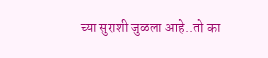च्या सुराशी जुळला आहे..तो का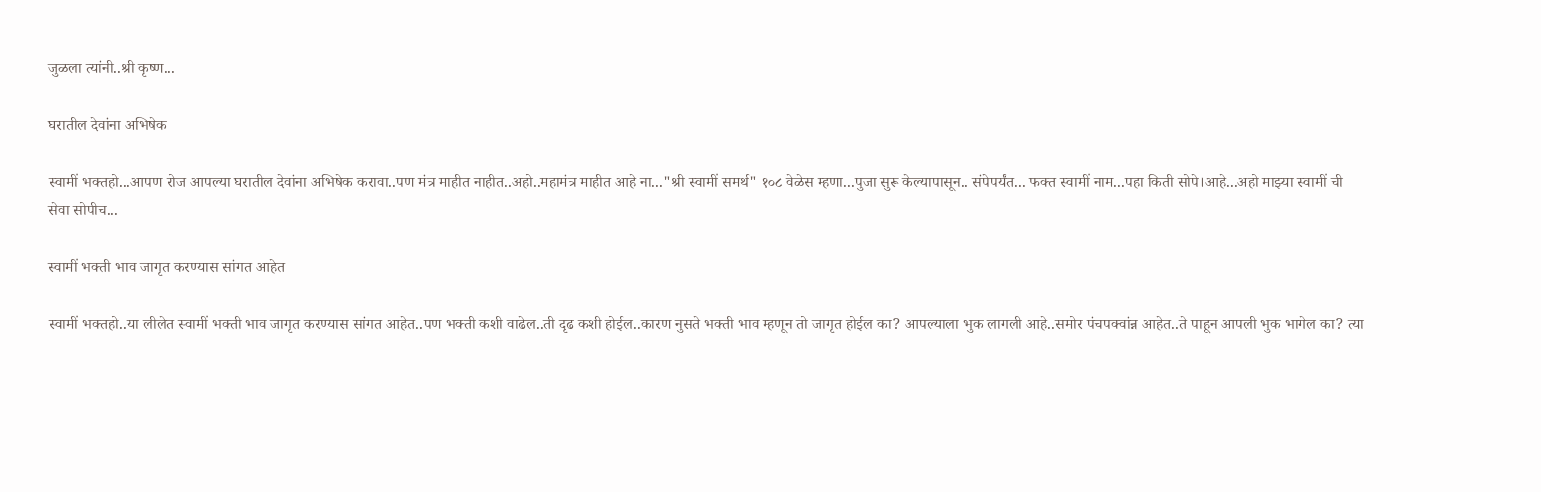जुळला त्यांनी..श्री कृष्ण...

घरातील देवांना अभिषेक

स्वामीं भक्तहो...आपण रोज आपल्या घरातील देवांना अभिषेक करावा..पण मंत्र माहीत नाहीत..अहो..महामंत्र माहीत आहे ना..."श्री स्वामीं समर्थ" १०८ वेळेस म्हणा...पुजा सुरू केल्यापासून.. संपेपर्यंत... फक्त स्वामीं नाम...पहा किती सोपे।आहे...अहो माझ्या स्वामीं ची सेवा सोपीच...

स्वामीं भक्ती भाव जागृत करण्यास सांगत आहेत

स्वामीं भक्तहो..या लीलेत स्वामीं भक्ती भाव जागृत करण्यास सांगत आहेत..पण भक्ती कशी वाढेल..ती दृढ कशी होईल..कारण नुसते भक्ती भाव म्हणून तो जागृत होईल का? आपल्याला भुक लागली आहे..समोर पंचपक्वांन्न आहेत..ते पाहून आपली भुक भागेल का? त्या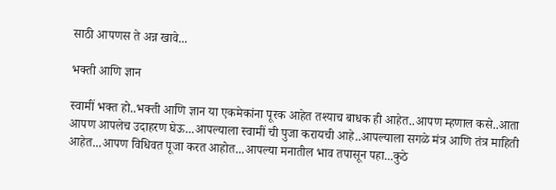साठी आपणस ते अन्न खावे...

भक्ती आणि ज्ञान

स्वामीं भक्त हो..भक्ती आणि ज्ञान या एकमेकांना पूरक आहेत तश्याच बाधक ही आहेत..आपण म्हणाल कसे..आता आपण आपलेच उदाहरण घेऊ...आपल्याला स्वामीं ची पुजा करायची आहे..आपल्याला सगळे मंत्र आणि तंत्र माहिती आहेत...आपण विधिवत पूजा करत आहोत...आपल्या मनातील भाव तपासून पहा...कुठे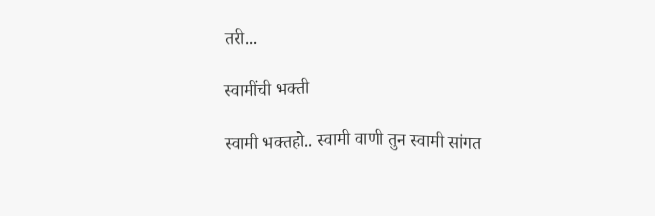तरी...

स्वामींची भक्ती

स्वामी भक्तहो.. स्वामी वाणी तुन स्वामी सांगत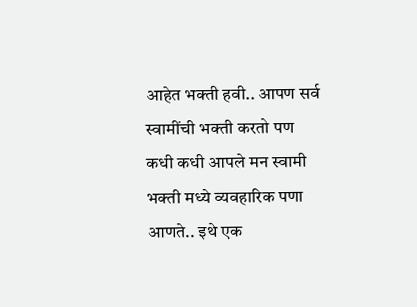आहेत भक्ती हवी.. आपण सर्व स्वामींची भक्ती करतो पण कधी कधी आपले मन स्वामी भक्ती मध्ये व्यवहारिक पणा आणते.. इथे एक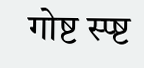गोष्ट स्प्ष्ट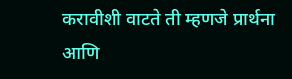करावीशी वाटते ती म्हणजे प्रार्थना आणि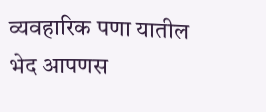व्यवहारिक पणा यातील भेद आपणस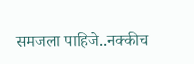समजला पाहिजे..नक्कीच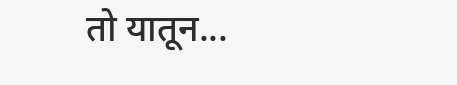तो यातून...